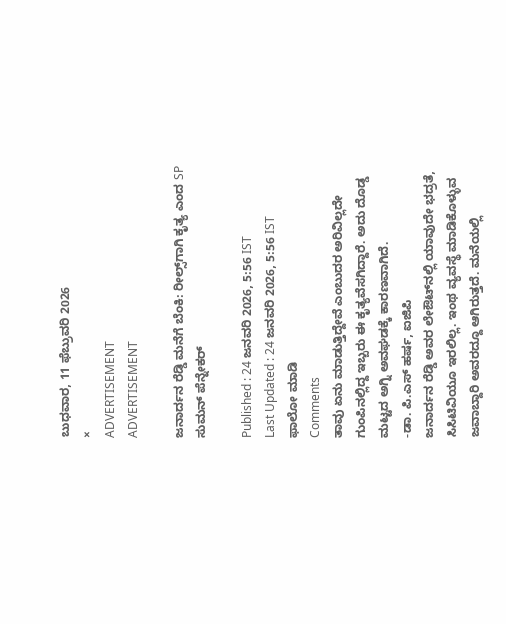ಬುಧವಾರ, 11 ಫೆಬ್ರುವರಿ 2026
×
ADVERTISEMENT
ADVERTISEMENT

ಜನಾರ್ದನ ರೆಡ್ಡಿ ಮನೆಗೆ ಬೆಂಕಿ: ರೀಲ್ಸ್‌ಗಾಗಿ ಕೃತ್ಯ ಎಂದ SP ಸುಮನ್ ಪೆನ್ನೇಕರ್

Published : 24 ಜನವರಿ 2026, 5:56 IST
Last Updated : 24 ಜನವರಿ 2026, 5:56 IST
ಫಾಲೋ ಮಾಡಿ
Comments
ತಾವು ಏನು ಮಾಡುತ್ತಿದ್ದೇವೆ ಎಂಬುದರ ಅರಿವಿಲ್ಲದೇ ಗುಂಪಿನಲ್ಲಿದ್ದ ಇಬ್ಬರು ಈ ಕೃತ್ಯವೆಸಗಿದ್ದಾರೆ. ಅದು ದೊಡ್ಡ ಮಟ್ಟದ ಅಗ್ನಿ ಅವಘಡಕ್ಕೆ ಕಾರಣವಾಗಿದೆ.
-ಡಾ. ಪಿ.ಎಸ್‌ ಹರ್ಷ, ಐಜಿಪಿ
ಜನಾರ್ದನ ರೆಡ್ಡಿ ಅವರ ಲೇಔಟ್‌ನಲ್ಲಿ ಯಾವುದೇ ಭದ್ರತೆ, ಸಿಸಿಟಿವಿಯೂ ಇರಲಿಲ್ಲ. ಇಂಥ ವ್ಯವಸ್ಥೆ ಮಾಡಿಕೊಳ್ಳುವ ಜವಾಬ್ದಾರಿ ಅವರದ್ದೂ ಆಗಿರುತ್ತದೆ. ಮನೆಯಲ್ಲಿ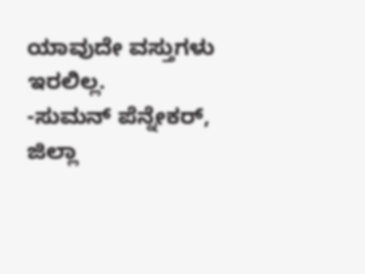ಯಾವುದೇ ವಸ್ತುಗಳು ಇರಲಿಲ್ಲ.
-ಸುಮನ್‌ ಪೆನ್ನೇಕರ್‌, ಜಿಲ್ಲಾ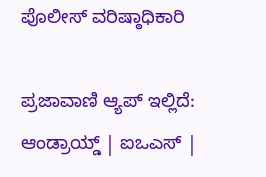ಪೊಲೀಸ್ ವರಿಷ್ಠಾಧಿಕಾರಿ

ಪ್ರಜಾವಾಣಿ ಆ್ಯಪ್ ಇಲ್ಲಿದೆ: ಆಂಡ್ರಾಯ್ಡ್ | ಐಒಎಸ್ |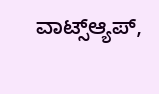ವಾಟ್ಸ್ಆ್ಯಪ್,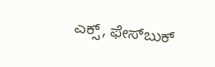ಎಕ್ಸ್, ಫೇಸ್‌ಬುಕ್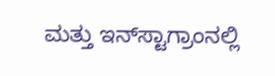ಮತ್ತು ಇನ್‌ಸ್ಟಾಗ್ರಾಂನಲ್ಲಿ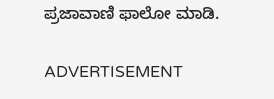ಪ್ರಜಾವಾಣಿ ಫಾಲೋ ಮಾಡಿ.

ADVERTISEMENT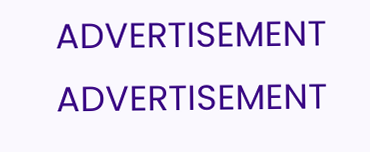ADVERTISEMENT
ADVERTISEMENT